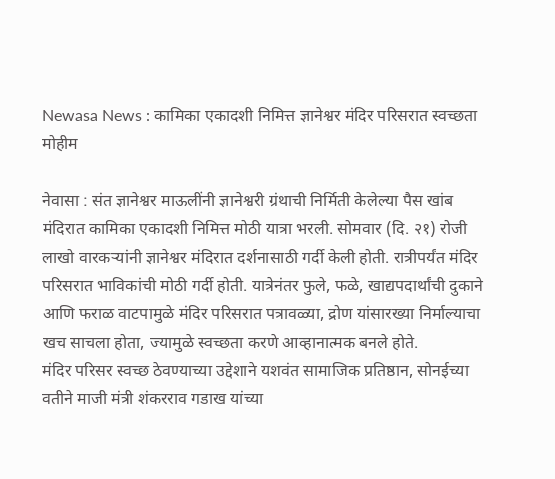Newasa News : कामिका एकादशी निमित्त ज्ञानेश्वर मंदिर परिसरात स्वच्छता मोहीम

नेवासा : संत ज्ञानेश्वर माऊलींनी ज्ञानेश्वरी ग्रंथाची निर्मिती केलेल्या पैस खांब मंदिरात कामिका एकादशी निमित्त मोठी यात्रा भरली. सोमवार (दि. २१) रोजी लाखो वारकऱ्यांनी ज्ञानेश्वर मंदिरात दर्शनासाठी गर्दी केली होती. रात्रीपर्यंत मंदिर परिसरात भाविकांची मोठी गर्दी होती. यात्रेनंतर फुले, फळे, खाद्यपदार्थांची दुकाने आणि फराळ वाटपामुळे मंदिर परिसरात पत्रावळ्या, द्रोण यांसारख्या निर्माल्याचा खच साचला होता, ज्यामुळे स्वच्छता करणे आव्हानात्मक बनले होते.
मंदिर परिसर स्वच्छ ठेवण्याच्या उद्देशाने यशवंत सामाजिक प्रतिष्ठान, सोनईच्या वतीने माजी मंत्री शंकरराव गडाख यांच्या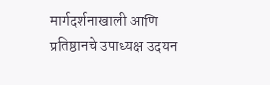मार्गदर्शनाखाली आणि प्रतिष्ठानचे उपाध्यक्ष उदयन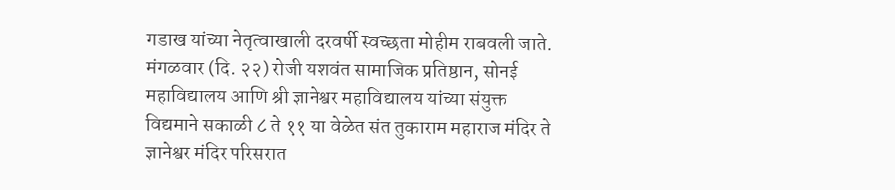गडाख यांच्या नेतृत्वाखाली दरवर्षी स्वच्छता मोहीम राबवली जाते. मंगळवार (दि. २२) रोजी यशवंत सामाजिक प्रतिष्ठान, सोनई महाविद्यालय आणि श्री ज्ञानेश्वर महाविद्यालय यांच्या संयुक्त विद्यमाने सकाळी ८ ते ११ या वेळेत संत तुकाराम महाराज मंदिर ते ज्ञानेश्वर मंदिर परिसरात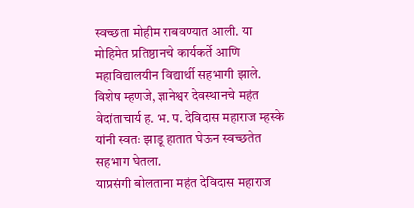स्वच्छता मोहीम राबवण्यात आली. या मोहिमेत प्रतिष्ठानचे कार्यकर्ते आणि महाविद्यालयीन विद्यार्थी सहभागी झाले. विशेष म्हणजे, ज्ञानेश्वर देवस्थानचे महंत वेदांताचार्य ह. भ. प. देविदास महाराज म्हस्के यांनी स्वतः झाडू हातात घेऊन स्वच्छतेत सहभाग घेतला.
याप्रसंगी बोलताना महंत देविदास महाराज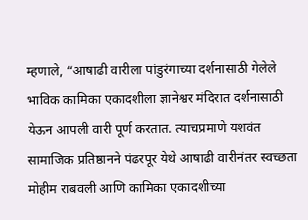म्हणाले, “आषाढी वारीला पांडुरंगाच्या दर्शनासाठी गेलेले भाविक कामिका एकादशीला ज्ञानेश्वर मंदिरात दर्शनासाठी येऊन आपली वारी पूर्ण करतात. त्याचप्रमाणे यशवंत सामाजिक प्रतिष्ठानने पंढरपूर येथे आषाढी वारीनंतर स्वच्छता मोहीम राबवली आणि कामिका एकादशीच्या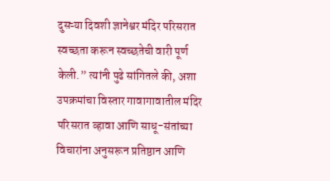दुसऱ्या दिवशी ज्ञानेश्वर मंदिर परिसरात स्वच्छता करून स्वच्छतेची वारी पूर्ण केली.” त्यांनी पुढे सांगितले की, अशा उपक्रमांचा विस्तार गावागावातील मंदिर परिसरात व्हावा आणि साधू-संतांच्या विचारांना अनुसरून प्रतिष्ठान आणि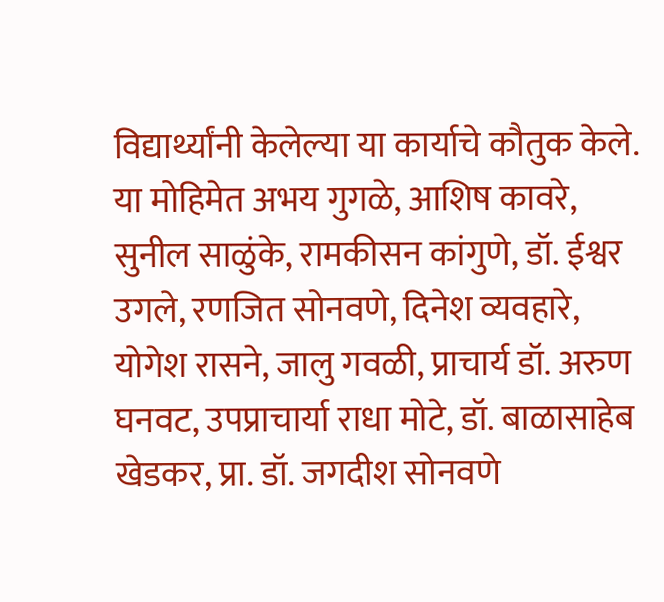विद्यार्थ्यांनी केलेल्या या कार्याचे कौतुक केले.
या मोहिमेत अभय गुगळे, आशिष कावरे, सुनील साळुंके, रामकीसन कांगुणे, डॉ. ईश्वर उगले, रणजित सोनवणे, दिनेश व्यवहारे, योगेश रासने, जालु गवळी, प्राचार्य डॉ. अरुण घनवट, उपप्राचार्या राधा मोटे, डॉ. बाळासाहेब खेडकर, प्रा. डॉ. जगदीश सोनवणे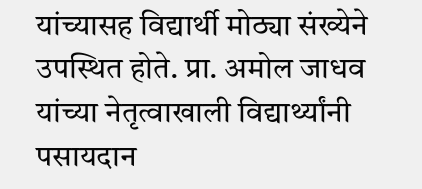यांच्यासह विद्यार्थी मोठ्या संख्येने उपस्थित होते. प्रा. अमोल जाधव यांच्या नेतृत्वाखाली विद्यार्थ्यांनी पसायदान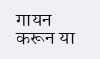गायन करून या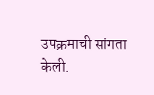उपक्रमाची सांगता केली.